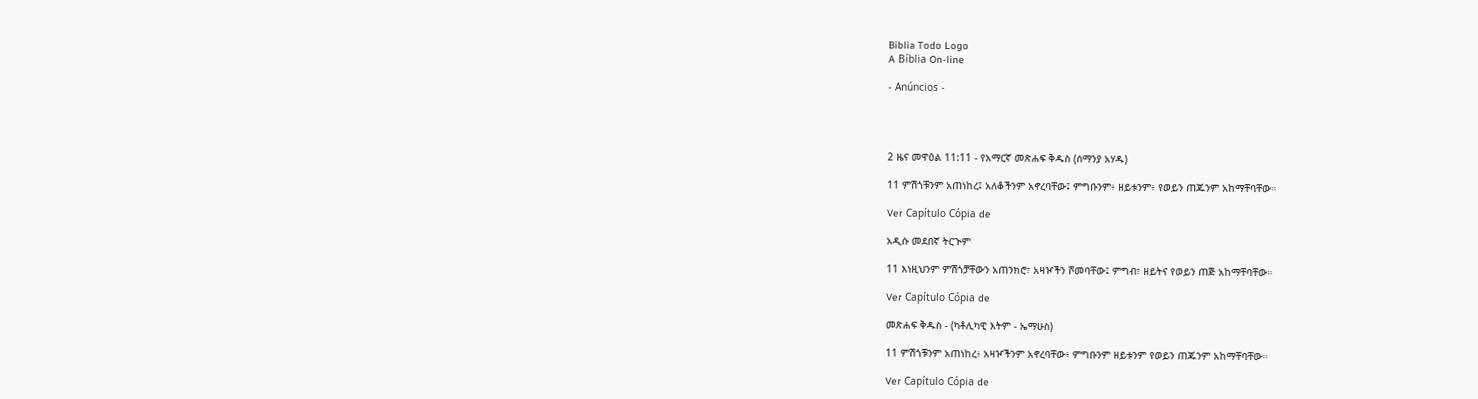Biblia Todo Logo
A Bíblia On-line

- Anúncios -




2 ዜና መዋዕል 11:11 - የአማርኛ መጽሐፍ ቅዱስ (ሰማንያ አሃዱ)

11 ምሽጎቹንም አጠነከረ፤ አለቆችንም አኖረባቸው፤ ምግቡንም፥ ዘይቱንም፥ የወይን ጠጁንም አከማቸባቸው።

Ver Capítulo Cópia de

አዲሱ መደበኛ ትርጒም

11 እነዚህንም ምሽጎቻቸውን አጠንክሮ፣ አዛዦችን ሾመባቸው፤ ምግብ፣ ዘይትና የወይን ጠጅ አከማቸባቸው።

Ver Capítulo Cópia de

መጽሐፍ ቅዱስ - (ካቶሊካዊ እትም - ኤማሁስ)

11 ምሽጎቹንም አጠነከረ፥ አዛዦችንም አኖረባቸው፥ ምግቡንም ዘይቱንም የወይን ጠጁንም አከማቸባቸው።

Ver Capítulo Cópia de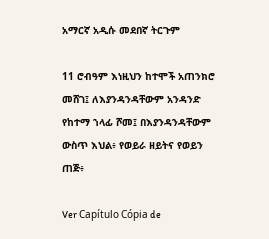አማርኛ አዲሱ መደበኛ ትርጉም

11 ሮብዓም እነዚህን ከተሞች አጠንክሮ መሸገ፤ ለእያንዳንዳቸውም አንዳንድ የከተማ ኀላፊ ሾመ፤ በእያንዳንዳቸውም ውስጥ እህል፥ የወይራ ዘይትና የወይን ጠጅ፥

Ver Capítulo Cópia de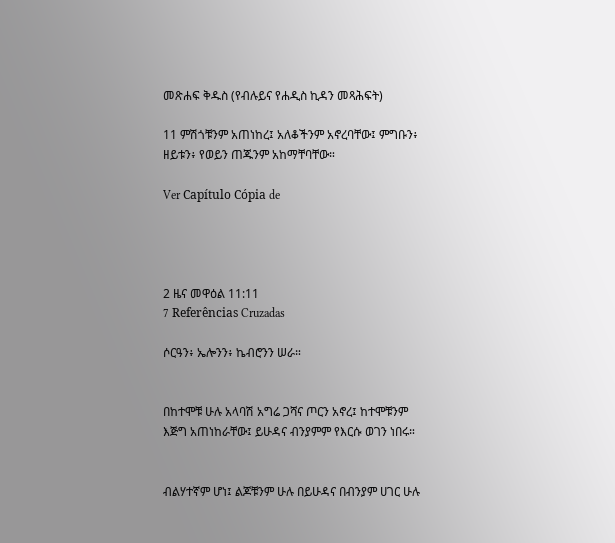መጽሐፍ ቅዱስ (የብሉይና የሐዲስ ኪዳን መጻሕፍት)

11 ምሽጎቹንም አጠነከረ፤ አለቆችንም አኖረባቸው፤ ምግቡን፥ ዘይቱን፥ የወይን ጠጁንም አከማቸባቸው።

Ver Capítulo Cópia de




2 ዜና መዋዕል 11:11
7 Referências Cruzadas

ሶርዓን፥ ኤሎንን፥ ኬብሮንን ሠራ።


በከተሞቹ ሁሉ አላባሽ አግሬ ጋሻና ጦርን አኖረ፤ ከተሞቹንም እጅግ አጠነከራቸው፤ ይሁዳና ብንያምም የእርሱ ወገን ነበሩ።


ብልሃተኛም ሆነ፤ ልጆቹንም ሁሉ በይሁዳና በብንያም ሀገር ሁሉ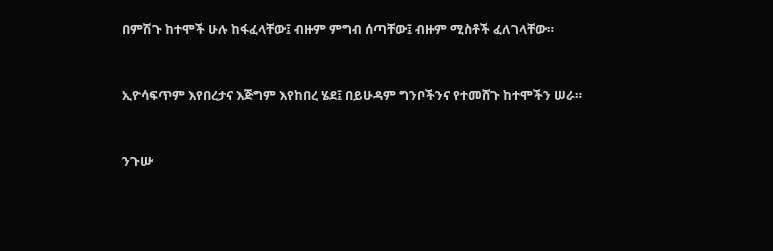በምሽጉ ከተሞች ሁሉ ከፋፈላቸው፤ ብዙም ምግብ ሰጣቸው፤ ብዙም ሚስቶች ፈለገላቸው።


ኢዮሳፍጥም እየበረታና እጅግም እየከበረ ሄደ፤ በይሁዳም ግንቦችንና የተመሸጉ ከተሞችን ሠራ።


ንጉሡ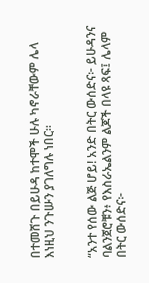በተመሸጉ በይሁዳ ከተሞች ሁሉ ካኖራቸውም ሌላ እነዚህ ንጉሡን ያገለግሉ ነበር።


“አንተ የሰው ልጅ ሆይ! አንድ በትር ውሰድና፦ ይሁዳንና ባልንጀሮቹን፥ የእስራኤልንም ልጆች በላዩ ጻፍ፤ ሌላም በትር ውሰድና፦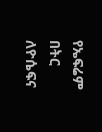የኤፍሬም በትር ለዮሴፍና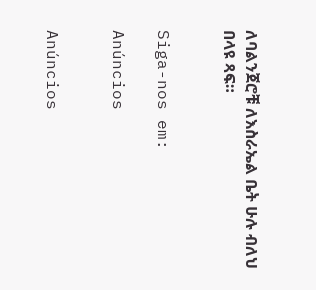ለባልንጀሮቹ ለእስራኤል ቤት ሁሉ ብለህ በላዩ ጻፍ።


Siga-nos em:

Anúncios


Anúncios